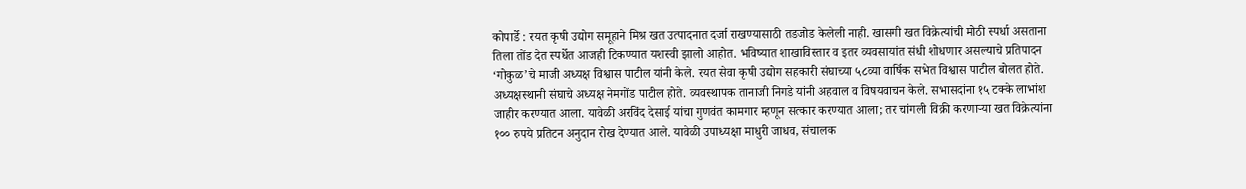कोपार्डे : रयत कृषी उद्योग समूहाने मिश्र खत उत्पादनात दर्जा राखण्यासाठी तडजोड केलेली नाही. खासगी खत विक्रेत्यांची मोठी स्पर्धा असताना तिला तोंड देत स्पर्धेत आजही टिकण्यात यशस्वी झालो आहोत. भविष्यात शाखाविस्तार व इतर व्यवसायांत संधी शोधणार असल्याचे प्रतिपादन ‘गोकुळ’चे माजी अध्यक्ष विश्वास पाटील यांनी केले. रयत सेवा कृषी उद्योग सहकारी संघाच्या ५८व्या वार्षिक सभेत विश्वास पाटील बोलत होते. अध्यक्षस्थानी संघाचे अध्यक्ष नेमगोंड पाटील होते. व्यवस्थापक तानाजी निगडे यांनी अहवाल व विषयवाचन केले. सभासदांना १५ टक्के लाभांश जाहीर करण्यात आला. यावेळी अरविंद देसाई यांचा गुणवंत कामगार म्हणून सत्कार करण्यात आला; तर चांगली विक्री करणाऱ्या खत विक्रेत्यांना १०० रुपये प्रतिटन अनुदान रोख देण्यात आले. यावेळी उपाध्यक्षा माधुरी जाधव, संचालक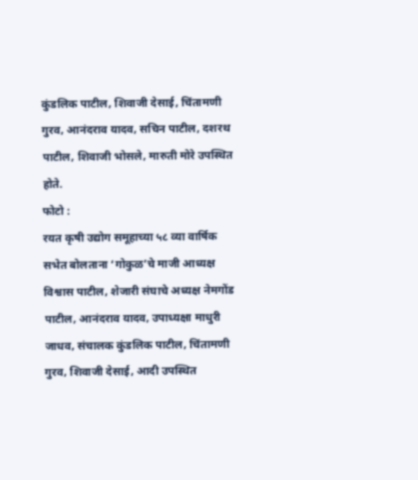कुंडलिक पाटील, शिवाजी देसाई, चिंतामणी गुरव, आनंदराव यादव, सचिन पाटील, दशरथ पाटील, शिवाजी भोसले, मारुती मोरे उपस्थित होते.
फोटो :
रयत कृषी उद्योग समूहाच्या ५८ व्या वार्षिक सभेत बोलताना ‘गोकुळ’चे माजी आध्यक्ष विश्वास पाटील, शेजारी संघाचे अध्यक्ष नेमगोंड पाटील, आनंदराव यादव, उपाध्यक्षा माधुरी जाधव, संचालक कुंडलिक पाटील, चिंतामणी गुरव, शिवाजी देसाई, आदी उपस्थित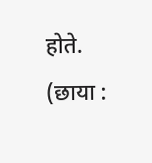होते. (छाया :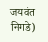जयवंत निगडे)